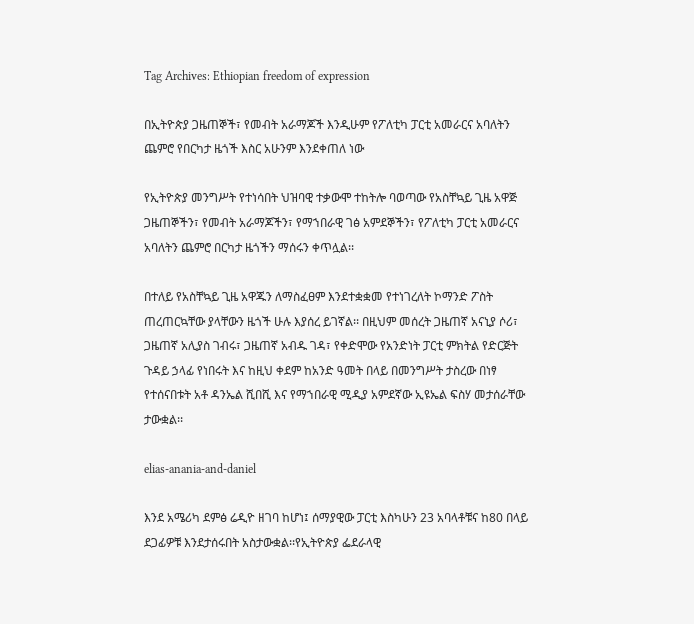Tag Archives: Ethiopian freedom of expression

በኢትዮጵያ ጋዜጠኞች፣ የመብት አራማጆች እንዲሁም የፖለቲካ ፓርቲ አመራርና አባለትን ጨምሮ የበርካታ ዜጎች እስር አሁንም እንደቀጠለ ነው

የኢትዮጵያ መንግሥት የተነሳበት ህዝባዊ ተቃውሞ ተከትሎ ባወጣው የአስቸኳይ ጊዜ አዋጅ ጋዜጠኞችን፣ የመብት አራማጆችን፣ የማኀበራዊ ገፅ አምደኞችን፣ የፖለቲካ ፓርቲ አመራርና አባለትን ጨምሮ በርካታ ዜጎችን ማሰሩን ቀጥሏል፡፡

በተለይ የአስቸኳይ ጊዜ አዋጁን ለማስፈፀም እንደተቋቋመ የተነገረለት ኮማንድ ፖስት ጠረጠርኳቸው ያላቸውን ዜጎች ሁሉ እያሰረ ይገኛል፡፡ በዚህም መሰረት ጋዜጠኛ አናኒያ ሶሪ፣ ጋዜጠኛ አሊያስ ገብሩ፣ ጋዜጠኛ አብዱ ገዳ፣ የቀድሞው የአንድነት ፓርቲ ምክትል የድርጅት ጉዳይ ኃላፊ የነበሩት እና ከዚህ ቀደም ከአንድ ዓመት በላይ በመንግሥት ታስረው በነፃ የተሰናበቱት አቶ ዳንኤል ሺበሺ እና የማኀበራዊ ሚዲያ አምደኛው ኢዩኤል ፍስሃ መታሰራቸው ታውቋል፡፡

elias-anania-and-daniel

እንደ አሜሪካ ደምፅ ሬዲዮ ዘገባ ከሆነ፤ ሰማያዊው ፓርቲ እስካሁን 23 አባላቶቹና ከ80 በላይ ደጋፊዎቹ እንደታሰሩበት አስታውቋል፡፡የኢትዮጵያ ፌደራላዊ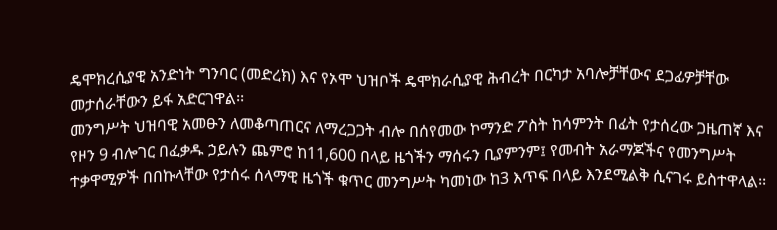ዴሞክረሲያዊ አንድነት ግንባር (መድረክ) እና የኦሞ ህዝቦች ዴሞክራሲያዊ ሕብረት በርካታ አባሎቻቸውና ደጋፊዎቻቸው መታሰራቸውን ይፋ አድርገዋል፡፡
መንግሥት ህዝባዊ አመፁን ለመቆጣጠርና ለማረጋጋት ብሎ በሰየመው ኮማንድ ፖስት ከሳምንት በፊት የታሰረው ጋዜጠኛ እና የዞን 9 ብሎገር በፈቃዱ ኃይሉን ጨምሮ ከ11,600 በላይ ዜጎችን ማሰሩን ቢያምንም፤ የመብት አራማጆችና የመንግሥት ተቃዋሚዎች በበኩላቸው የታሰሩ ሰላማዊ ዜጎች ቁጥር መንግሥት ካመነው ከ3 እጥፍ በላይ እንደሚልቅ ሲናገሩ ይስተዋላል፡፡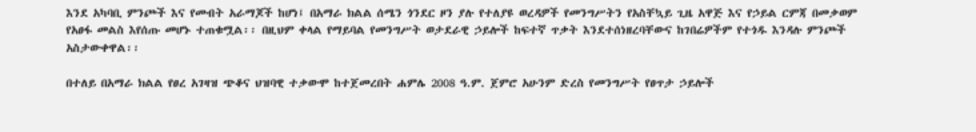እንደ አካባቢ ምንጮች እና የመብት አራማጆች ከሆነ፤ በአማራ ክልል ሰሜን ጎንደር ዞን ያሉ የተለያዩ ወረዳዎች የመንግሥትን የአስቸኳይ ጊዜ አዋጅ እና የኃይል ርምጃ በመቃወም የአፀፋ መልስ እየሰጡ መሆኑ ተጠቁሟል፡፡ በዚህም ቀላል የማይባል የመንግሥት ወታደራዊ ኃይሎች ከፍተኛ ጥቃት እንደተሰነዘረባቸውና ከገበሬዎችም የተጎዱ እንዳሉ ምንጮች አስታውቀዋል፡፡

በተለይ በአማራ ክልል የፀረ አገዛዝ ጭቆና ህዝባዊ ተቃውሞ ከተጀመረበት ሐምሌ 2008 ዓ.ም. ጀምሮ አሁንም ድረስ የመንግሥት የፀጥታ ኃይሎች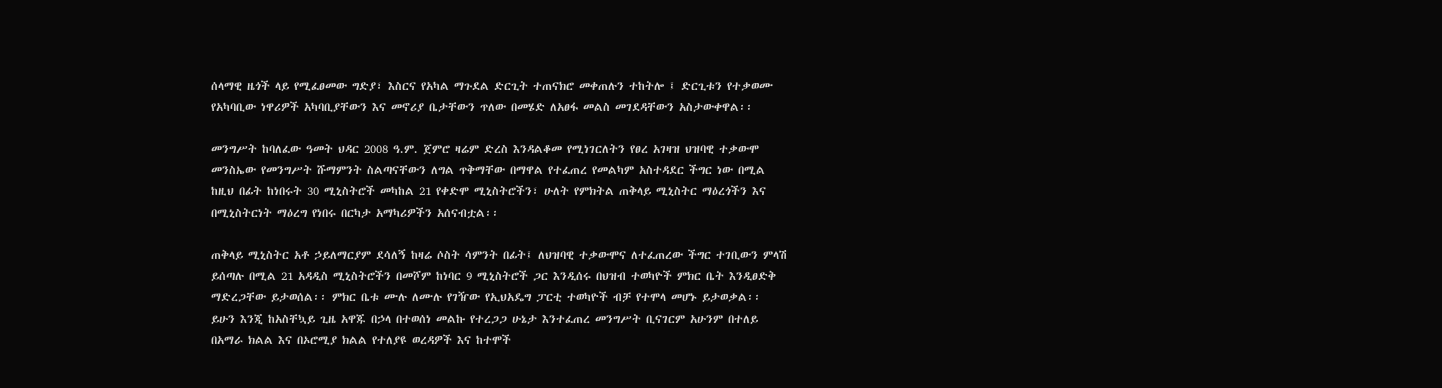ሰላማዊ ዜጎች ላይ የሚፈፀመው ግድያ፣ እስርና የአካል ማጉደል ድርጊት ተጠናክሮ መቀጠሉን ተከትሎ ፤ ድርጊቱን የተቃወሙ የአካባቢው ነዋሪዎች አካባቢያቸውን እና መኖሪያ ቤታቸውን ጥለው በመሄድ ለአፀፋ መልስ መገደዳቸውን አስታውቀዋል፡፡

መንግሥት ከባለፈው ዓመት ህዳር 2008 ዓ.ም. ጀምሮ ዛሬም ድረስ እንዳልቆመ የሚነገርለትን የፀረ አገዛዝ ህዝባዊ ተቃውሞ መንስኤው የመንግሥት ሹማምንት ስልጣናቸውን ለግል ጥቅማቸው በማዋል የተፈጠረ የመልካም አስተዳደር ችግር ነው በሚል ከዚህ በፊት ከነበሩት 30 ሚኒስትሮች መካከል 21 የቀድሞ ሚኒስትሮችን፣ ሁለት የምክትል ጠቅላይ ሚኒስትር ማዕረጎችን እና በሚኒስትርነት ማዕረግ የነበሩ በርካታ አማካሪዎችን አሰናብቷል፡፡

ጠቅላይ ሚኒስትር አቶ ኃይለማርያም ደሳለኝ ከዛሬ ሶስት ሳምንት በፊት፤ ለህዝባዊ ተቃውሞና ለተፈጠረው ችግር ተገቢውን ምላሽ ይሰጣሉ በሚል 21 አዳዲስ ሚኒስትሮችን በመሾም ከነባር 9 ሚኒስትሮች ጋር እንዲሰሩ በህዝብ ተወካዮች ምክር ቤት እንዲፀድቅ ማድረጋቸው ይታወሰል፡፡ ምክር ቤቱ ሙሉ ለሙሉ የገዥው የኢህአዴግ ፓርቲ ተወካዮች ብቻ የተሞላ መሆኑ ይታወቃል፡፡ ይሁን እንጂ ከአስቸኳይ ጊዜ አዋጁ በኃላ በተወሰነ መልኩ የተረጋጋ ሁኔታ እንተፈጠረ መንግሥት ቢናገርም አሁንም በተለይ በአማራ ክልል እና በኦሮሚያ ክልል የተለያዩ ወረዳዎች እና ከተሞች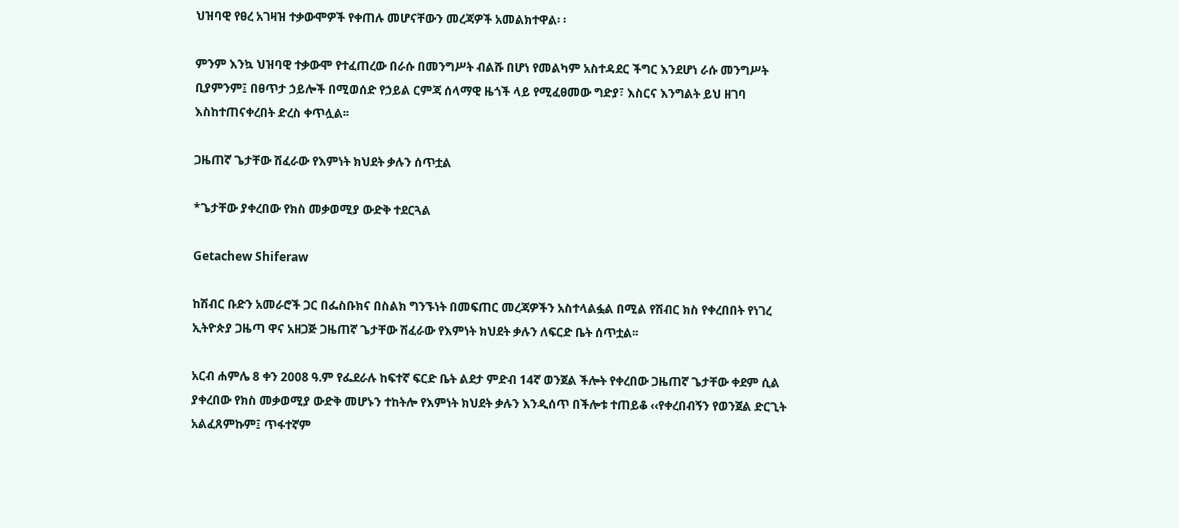ህዝባዊ የፀረ አገዛዝ ተቃውሞዎች የቀጠሉ መሆናቸውን መረጃዎች አመልክተዋል፡ ፡

ምንም እንኳ ህዝባዊ ተቃውሞ የተፈጠረው በራሱ በመንግሥት ብልሹ በሆነ የመልካም አስተዳደር ችግር እንደሆነ ራሱ መንግሥት ቢያምንም፤ በፀጥታ ኃይሎች በሚወሰድ የኃይል ርምጃ ሰላማዊ ዜጎች ላይ የሚፈፀመው ግድያ፣ እስርና እንግልት ይህ ዘገባ እስከተጠናቀረበት ድረስ ቀጥሏል፡፡

ጋዜጠኛ ጌታቸው ሽፈራው የእምነት ክህደት ቃሉን ሰጥቷል

*ጌታቸው ያቀረበው የክስ መቃወሚያ ውድቅ ተደርጓል

Getachew Shiferaw

ከሽብር ቡድን አመራሮች ጋር በፌስቡክና በስልክ ግንኙነት በመፍጠር መረጃዎችን አስተላልፏል በሚል የሽብር ክስ የቀረበበት የነገረ ኢትዮጵያ ጋዜጣ ዋና አዘጋጅ ጋዜጠኛ ጌታቸው ሽፈራው የእምነት ክህደት ቃሉን ለፍርድ ቤት ሰጥቷል፡፡

አርብ ሐምሌ 8 ቀን 2008 ዓ.ም የፌደራሉ ከፍተኛ ፍርድ ቤት ልደታ ምድብ 14ኛ ወንጀል ችሎት የቀረበው ጋዜጠኛ ጌታቸው ቀደም ሲል ያቀረበው የክስ መቃወሚያ ውድቅ መሆኑን ተከትሎ የእምነት ክህደት ቃሉን እንዲሰጥ በችሎቱ ተጠይቆ ‹‹የቀረበብኝን የወንጀል ድርጊት አልፈጸምኩም፤ ጥፋተኛም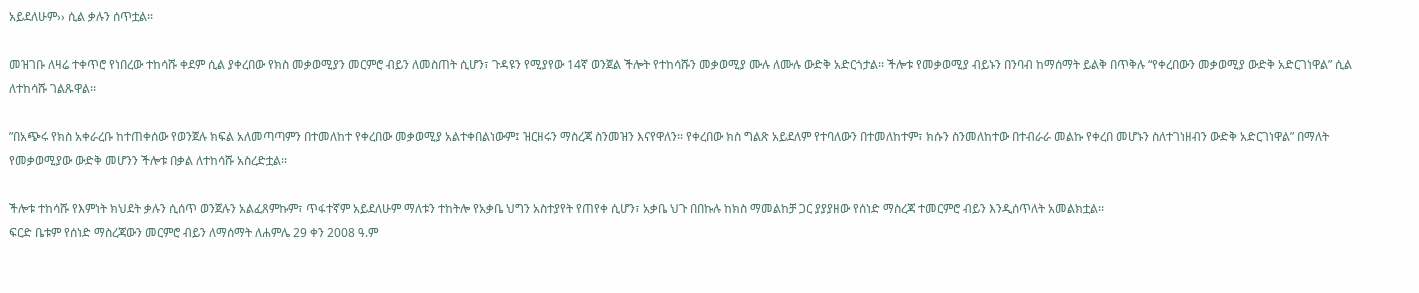አይደለሁም›› ሲል ቃሉን ሰጥቷል፡፡

መዝገቡ ለዛሬ ተቀጥሮ የነበረው ተከሳሹ ቀደም ሲል ያቀረበው የክስ መቃወሚያን መርምሮ ብይን ለመስጠት ሲሆን፣ ጉዳዩን የሚያየው 14ኛ ወንጀል ችሎት የተከሳሹን መቃወሚያ ሙሉ ለሙሉ ውድቅ አድርጎታል፡፡ ችሎቱ የመቃወሚያ ብይኑን በንባብ ከማሰማት ይልቅ በጥቅሉ “የቀረበውን መቃወሚያ ውድቅ አድርገነዋል” ሲል ለተከሳሹ ገልጹዋል፡፡

”በአጭሩ የክስ አቀራረቡ ከተጠቀሰው የወንጀሉ ክፍል አለመጣጣምን በተመለከተ የቀረበው መቃወሚያ አልተቀበልነውም፤ ዝርዘሩን ማስረጃ ስንመዝን እናየዋለን፡፡ የቀረበው ክስ ግልጽ አይደለም የተባለውን በተመለከተም፣ ክሱን ስንመለከተው በተብራራ መልኩ የቀረበ መሆኑን ስለተገነዘብን ውድቅ አድርገነዋል” በማለት የመቃወሚያው ውድቅ መሆንን ችሎቱ በቃል ለተከሳሹ አስረድቷል፡፡

ችሎቱ ተከሳሹ የእምነት ክህደት ቃሉን ሲሰጥ ወንጀሉን አልፈጸምኩም፣ ጥፋተኛም አይደለሁም ማለቱን ተከትሎ የአቃቤ ህግን አስተያየት የጠየቀ ሲሆን፣ አቃቤ ህጉ በበኩሉ ከክስ ማመልከቻ ጋር ያያያዘው የሰነድ ማስረጃ ተመርምሮ ብይን እንዲሰጥለት አመልክቷል፡፡
ፍርድ ቤቱም የሰነድ ማስረጃውን መርምሮ ብይን ለማሰማት ለሐምሌ 29 ቀን 2008 ዓ.ም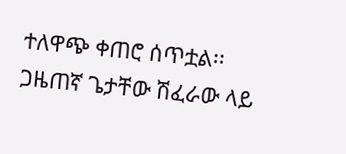ተለዋጭ ቀጠሮ ሰጥቷል፡፡ ጋዜጠኛ ጌታቸው ሽፈራው ላይ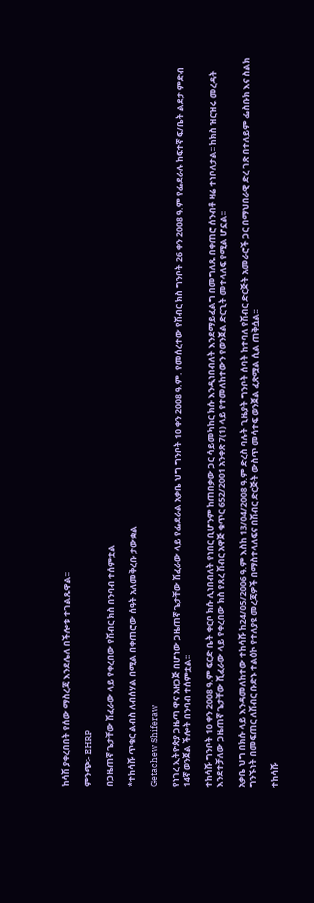ከሳሽ ያቀረበበት የሰው ማስረጃ እንደሌለ በችሎቱ ተገልጹዋል፡፡

ምንጭ፡- EHRP

በጋዜጠኛ ጌታቸው ሽፈራው ላይ የቀረበው የሽብር ክስ በንባብ ተሰምቷል

*ተከሳሹ ጥቁር ልብስ ለብሰሃል በሚል በቀጠሮው ሰዓት አለመቅረቡ ታውቋል

Getachew Shiferaw

የነገረ ኢትዮጵያ ጋዜጣ ዋና አዘጋጅ በሆነው ጋዜጠኛ ጌታቸው ሽፈራው ላይ የፌደራል አቃቤ ህግ ግንቦት 10 ቀን 2008 ዓ.ም. የመሰረተው የሽብር ክስ ግንቦት 26 ቀን 2008 ዓ.ም የፌደራሉ ከፍተኛ ፍ/ቤት ልደታ ምድብ 14ኛ ወንጀል ችሎት በንባብ ተሰምቷል፡፡

ተከሳሹ ግንቦት 10 ቀን 2008 ዓ.ም ፍርድ ቤት ቀርቦ ክሱ ሊነበብለት የነበር ቢሆንም ከጠበቃው ጋር ሳይመካከር ክሱ እንዲነበብለት እንደማይፈልግ በመግለጹ በቀጠሮ ሰንብቶ ዛሬ ተነቦለታል፡፡ ከክስ ዝርዝሩ መረዳት እንደተቻለው ጋዜጠኛ ጌታቸው ሺፈራው ላይ የቀረበው ክስ የጸረ ሽብር አዋጅ ቁጥር 652/2001 አንቀጽ 7(1) ላይ የተመለከተውን የወንጀል ድርጊት መተላለፍ የሚል ሆኗል፡፡

አቃቤ ህግ በክሱ ላይ እንዳመለከተው ተከሳሹ ከ24/05/2006 ዓ.ም እስከ 13/04/2008 ዓ.ም ድረስ ባሉት ጊዜያት ግንቦት ሰባት ከተባለ የሽብር ድርጅት አመራሮች ጋር በማህበራዊ ድረ ገጽ በተለይም ፌስቡክ እና ስልክ ግንኙነት በመፍጠር ለሽብር ቡድኑ ተልዕኮ የተለያዩ መረጃዎች በማስተላለፍና በሽብር ድርጅት ውስጥ መሳተፍ ወንጀል ፈጽሟል ሲል ጠቅሷል፡፡

ተከሳሹ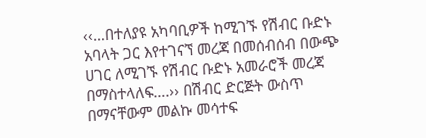‹‹…በተለያዩ አካባቢዎች ከሚገኙ የሽብር ቡድኑ አባላት ጋር እየተገናኘ መረጃ በመሰብሰብ በውጭ ሀገር ለሚገኙ የሽብር ቡድኑ አመራሮች መረጃ በማስተላለፍ….›› በሽብር ድርጅት ውስጥ በማናቸውም መልኩ መሳተፍ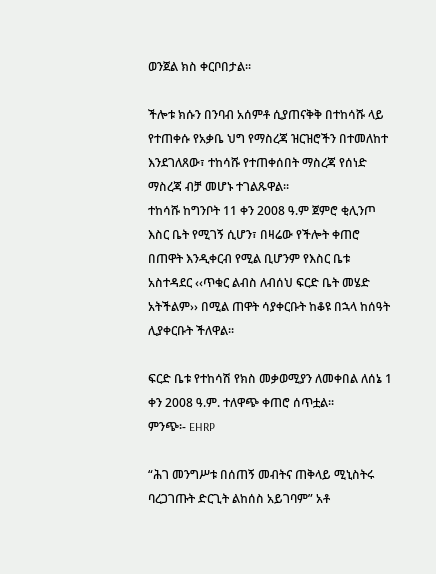ወንጀል ክስ ቀርቦበታል፡፡

ችሎቱ ክሱን በንባብ አሰምቶ ሲያጠናቅቅ በተከሳሹ ላይ የተጠቀሱ የአቃቤ ህግ የማስረጃ ዝርዝሮችን በተመለከተ እንደገለጸው፣ ተከሳሹ የተጠቀሰበት ማስረጃ የሰነድ ማስረጃ ብቻ መሆኑ ተገልጹዋል፡፡
ተከሳሹ ከግንቦት 11 ቀን 2008 ዓ.ም ጀምሮ ቂሊንጦ እስር ቤት የሚገኝ ሲሆን፣ በዛሬው የችሎት ቀጠሮ በጠዋት እንዲቀርብ የሚል ቢሆንም የእስር ቤቱ አስተዳደር ‹‹ጥቁር ልብስ ለብሰህ ፍርድ ቤት መሄድ አትችልም›› በሚል ጠዋት ሳያቀርቡት ከቆዩ በኋላ ከሰዓት ሊያቀርቡት ችለዋል፡፡

ፍርድ ቤቱ የተከሳሽ የክስ መቃወሚያን ለመቀበል ለሰኔ 1 ቀን 2008 ዓ.ም. ተለዋጭ ቀጠሮ ሰጥቷል፡፡
ምንጭ፡- EHRP

“ሕገ መንግሥቱ በሰጠኝ መብትና ጠቅላይ ሚኒስትሩ ባረጋገጡት ድርጊት ልከሰስ አይገባም” አቶ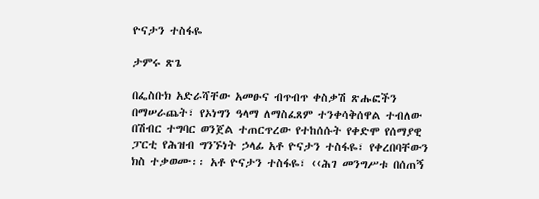ዮናታን ተስፋዬ

ታምሩ ጽጌ

በፌስቡክ አድራሻቸው አመፁና ብጥብጥ ቀስቃሽ ጽሑፎችን በማሠራጨት፣ የኦነግን ዓላማ ለማስፈጸም ተንቀሳቅሰዋል ተብለው በሽብር ተግባር ወንጀል ተጠርጥረው የተከሰሱት የቀድሞ የሰማያዊ ፓርቲ የሕዝብ ግንኙነት ኃላፊ አቶ ዮናታን ተስፋዬ፣ የቀረበባቸውን ክስ ተቃወሙ፡፡ አቶ ዮናታን ተስፋዬ፣ ‹‹ሕገ መንግሥቱ በሰጠኝ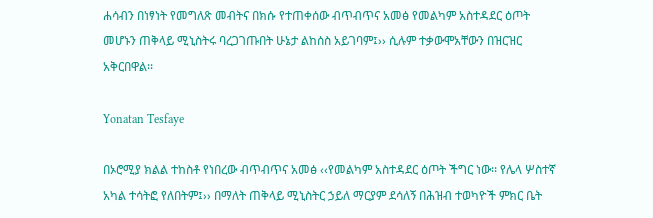ሐሳብን በነፃነት የመግለጽ መብትና በክሱ የተጠቀሰው ብጥብጥና አመፅ የመልካም አስተዳደር ዕጦት መሆኑን ጠቅላይ ሚኒስትሩ ባረጋገጡበት ሁኔታ ልከሰስ አይገባም፤›› ሲሉም ተቃውሞአቸውን በዝርዝር አቅርበዋል፡፡

Yonatan Tesfaye

በኦሮሚያ ክልል ተከስቶ የነበረው ብጥብጥና አመፅ ‹‹የመልካም አስተዳደር ዕጦት ችግር ነው፡፡ የሌላ ሦስተኛ አካል ተሳትፎ የለበትም፤›› በማለት ጠቅላይ ሚኒስትር ኃይለ ማርያም ደሳለኝ በሕዝብ ተወካዮች ምክር ቤት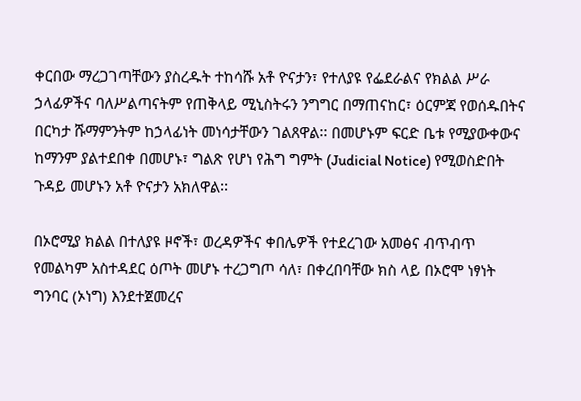ቀርበው ማረጋገጣቸውን ያስረዱት ተከሳሹ አቶ ዮናታን፣ የተለያዩ የፌደራልና የክልል ሥራ ኃላፊዎችና ባለሥልጣናትም የጠቅላይ ሚኒስትሩን ንግግር በማጠናከር፣ ዕርምጃ የወሰዱበትና በርካታ ሹማምንትም ከኃላፊነት መነሳታቸውን ገልጸዋል፡፡ በመሆኑም ፍርድ ቤቱ የሚያውቀውና ከማንም ያልተደበቀ በመሆኑ፣ ግልጽ የሆነ የሕግ ግምት (Judicial Notice) የሚወስድበት ጉዳይ መሆኑን አቶ ዮናታን አክለዋል፡፡

በኦሮሚያ ክልል በተለያዩ ዞኖች፣ ወረዳዎችና ቀበሌዎች የተደረገው አመፅና ብጥብጥ የመልካም አስተዳደር ዕጦት መሆኑ ተረጋግጦ ሳለ፣ በቀረበባቸው ክስ ላይ በኦሮሞ ነፃነት ግንባር (ኦነግ) እንደተጀመረና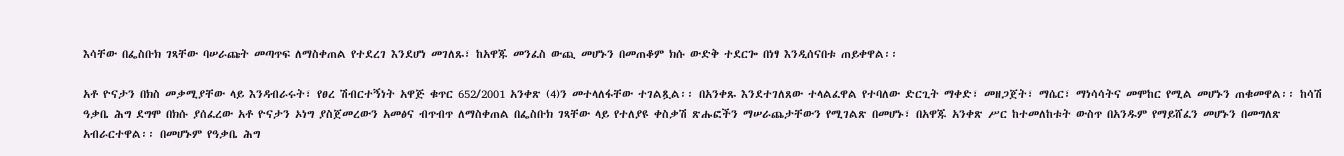እሳቸው በፌስቡክ ገጻቸው ባሠራጩት መጣጥፍ ለማስቀጠል የተደረገ እንደሆነ መገለጹ፣ ከአዋጁ መንፈስ ውጪ መሆኑን በመጠቆም ክሱ ውድቅ ተደርጐ በነፃ እንዲሰናበቱ ጠይቀዋል፡፡

አቶ ዮናታን በክስ መቃሚያቸው ላይ እንዳብራሩት፣ የፀረ ሽብርተኝነት አዋጅ ቁጥር 652/2001 አንቀጽ (4)ን መተላለፋቸው ተገልጿል፡፡ በአንቀጹ እንደተገለጸው ተላልፈዋል የተባለው ድርጊት ማቀድ፣ መዘጋጀት፣ ማሴር፣ ማነሳሳትና መሞከር የሚል መሆኑን ጠቁመዋል፡፡ ከሳሽ ዓቃቤ ሕግ ደግሞ በክሱ ያሰፈረው አቶ ዮናታን ኦነግ ያስጀመረውን አመፅና ብጥብጥ ለማስቀጠል በፌስቡክ ገጻቸው ላይ የተለያዩ ቀስቃሽ ጽሑፎችን ማሠራጨታቸውን የሚገልጽ በመሆኑ፣ በአዋጁ አንቀጽ ሥር ከተመለከቱት ውስጥ በአንዱም የማይሸፈን መሆኑን በመግለጽ አብራርተዋል፡፡ በመሆኑም የዓቃቤ ሕግ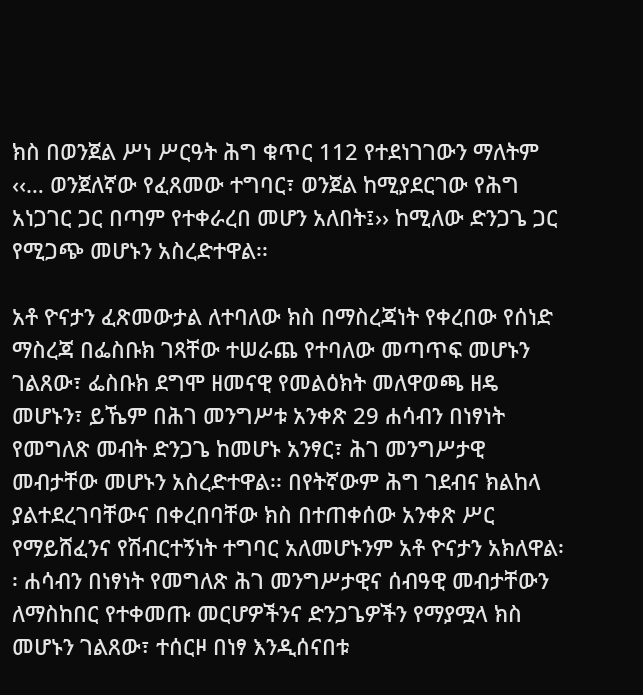ክስ በወንጀል ሥነ ሥርዓት ሕግ ቁጥር 112 የተደነገገውን ማለትም ‹‹… ወንጀለኛው የፈጸመው ተግባር፣ ወንጀል ከሚያደርገው የሕግ አነጋገር ጋር በጣም የተቀራረበ መሆን አለበት፤›› ከሚለው ድንጋጌ ጋር የሚጋጭ መሆኑን አስረድተዋል፡፡

አቶ ዮናታን ፈጽመውታል ለተባለው ክስ በማስረጃነት የቀረበው የሰነድ ማስረጃ በፌስቡክ ገጻቸው ተሠራጨ የተባለው መጣጥፍ መሆኑን ገልጸው፣ ፌስቡክ ደግሞ ዘመናዊ የመልዕክት መለዋወጫ ዘዴ መሆኑን፣ ይኼም በሕገ መንግሥቱ አንቀጽ 29 ሐሳብን በነፃነት የመግለጽ መብት ድንጋጌ ከመሆኑ አንፃር፣ ሕገ መንግሥታዊ መብታቸው መሆኑን አስረድተዋል፡፡ በየትኛውም ሕግ ገደብና ክልከላ ያልተደረገባቸውና በቀረበባቸው ክስ በተጠቀሰው አንቀጽ ሥር የማይሸፈንና የሽብርተኝነት ተግባር አለመሆኑንም አቶ ዮናታን አክለዋል፡፡ ሐሳብን በነፃነት የመግለጽ ሕገ መንግሥታዊና ሰብዓዊ መብታቸውን ለማስከበር የተቀመጡ መርሆዎችንና ድንጋጌዎችን የማያሟላ ክስ መሆኑን ገልጸው፣ ተሰርዞ በነፃ እንዲሰናበቱ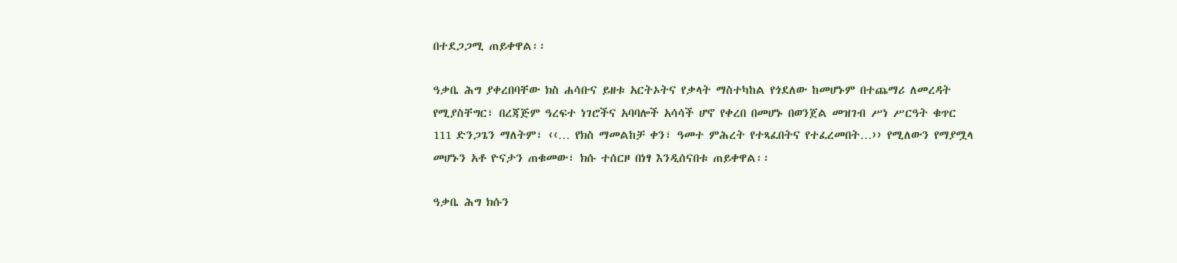በተደጋጋሚ ጠይቀዋል፡፡

ዓቃቤ ሕግ ያቀረበባቸው ክስ ሐሳቡና ይዘቱ አርትኦትና የቃላት ማስተካከል የጎደለው ከመሆኑም በተጨማሪ ለመረዳት የሚያስቸግር፣ በረጃጅም ዓረፍተ ነገሮችና አባባሎች አሳሳች ሆኖ የቀረበ በመሆኑ በወንጀል መዝገብ ሥነ ሥርዓት ቁጥር 111 ድንጋጌን ማለትም፣ ‹‹… የክስ ማመልከቻ ቀን፣ ዓመተ ምሕረት የተጻፈበትና የተፈረመበት…›› የሚለውን የማያሟላ መሆኑን አቶ ዮናታን ጠቁመው፣ ክሱ ተሰርዞ በነፃ እንዲሰናበቱ ጠይቀዋል፡፡

ዓቃቤ ሕግ ክሱን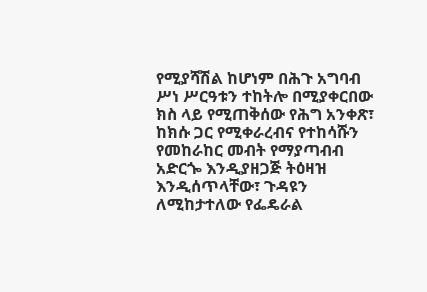የሚያሻሽል ከሆነም በሕጉ አግባብ ሥነ ሥርዓቱን ተከትሎ በሚያቀርበው ክስ ላይ የሚጠቅሰው የሕግ አንቀጽ፣ ከክሱ ጋር የሚቀራረብና የተከሳሹን የመከራከር መብት የማያጣብብ አድርጐ እንዲያዘጋጅ ትዕዛዝ እንዲሰጥላቸው፣ ጉዳዩን ለሚከታተለው የፌዴራል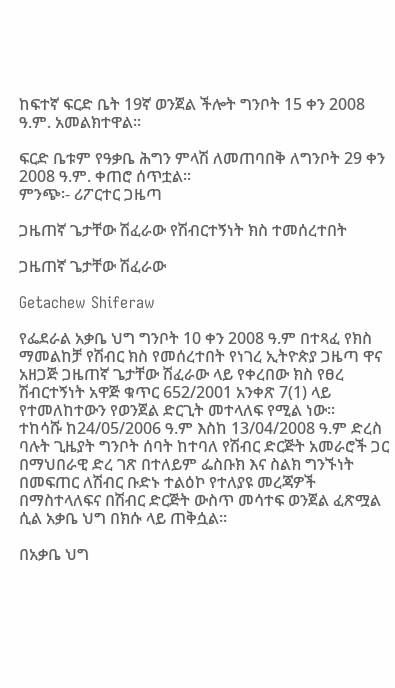ከፍተኛ ፍርድ ቤት 19ኛ ወንጀል ችሎት ግንቦት 15 ቀን 2008 ዓ.ም. አመልክተዋል፡፡

ፍርድ ቤቱም የዓቃቤ ሕግን ምላሽ ለመጠባበቅ ለግንቦት 29 ቀን 2008 ዓ.ም. ቀጠሮ ሰጥቷል፡፡
ምንጭ፡- ሪፖርተር ጋዜጣ

ጋዜጠኛ ጌታቸው ሽፈራው የሽብርተኝነት ክስ ተመሰረተበት

ጋዜጠኛ ጌታቸው ሽፈራው

Getachew Shiferaw

የፌደራል አቃቤ ህግ ግንቦት 10 ቀን 2008 ዓ.ም በተጻፈ የክስ ማመልከቻ የሽብር ክስ የመሰረተበት የነገረ ኢትዮጵያ ጋዜጣ ዋና አዘጋጅ ጋዜጠኛ ጌታቸው ሽፈራው ላይ የቀረበው ክስ የፀረ ሽብርተኝነት አዋጅ ቁጥር 652/2001 አንቀጽ 7(1) ላይ የተመለከተውን የወንጀል ድርጊት መተላለፍ የሚል ነው፡፡
ተከሳሹ ከ24/05/2006 ዓ.ም እስከ 13/04/2008 ዓ.ም ድረስ ባሉት ጊዜያት ግንቦት ሰባት ከተባለ የሽብር ድርጅት አመራሮች ጋር በማህበራዊ ድረ ገጽ በተለይም ፌስቡክ እና ስልክ ግንኙነት በመፍጠር ለሽብር ቡድኑ ተልዕኮ የተለያዩ መረጃዎች በማስተላለፍና በሽብር ድርጅት ውስጥ መሳተፍ ወንጀል ፈጽሟል ሲል አቃቤ ህግ በክሱ ላይ ጠቅሷል፡፡

በአቃቤ ህግ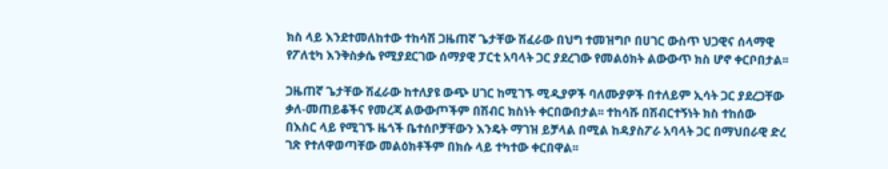ክስ ላይ እንደተመለከተው ተከሳሽ ጋዜጠኛ ጌታቸው ሽፈራው በህግ ተመዝግቦ በሀገር ውስጥ ህጋዊና ሰላማዊ የፖለቲካ እንቅስቃሴ የሚያደርገው ሰማያዊ ፓርቲ አባላት ጋር ያደረገው የመልዕክት ልውውጥ ክስ ሆኖ ቀርቦበታል፡፡

ጋዜጠኛ ጌታቸው ሽፈራው ከተለያዩ ውጭ ሀገር ከሚገኙ ሚዲያዎች ባለሙያዎች በተለይም ኢሳት ጋር ያደረጋቸው ቃለ-መጠይቆችና የመረጃ ልውውጦችም በሽብር ክስነት ቀርበውበታል፡፡ ተከሳሹ በሽብርተኝነት ክስ ተከሰው በእስር ላይ የሚገኙ ዜጎች ቤተሰቦቻቸውን እንዴት ማገዝ ይቻላል በሚል ከዳያስፖራ አባላት ጋር በማህበራዊ ድረ ገጽ የተለዋወጣቸው መልዕክቶችም በክሱ ላይ ተካተው ቀርበዋል፡፡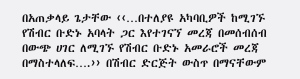በአጠቃላይ ጌታቸው ‹‹…በተለያዩ አካባቢዎች ከሚገኙ የሽብር ቡድኑ አባላት ጋር እየተገናኘ መረጃ በመሰብሰብ በውጭ ሀገር ለሚገኙ የሽብር ቡድኑ አመራሮች መረጃ በማስተላለፍ….›› በሽብር ድርጅት ውስጥ በማናቸውም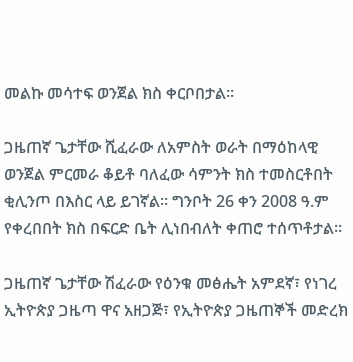መልኩ መሳተፍ ወንጀል ክስ ቀርቦበታል፡፡

ጋዜጠኛ ጌታቸው ሺፈራው ለአምስት ወራት በማዕከላዊ ወንጀል ምርመራ ቆይቶ ባለፈው ሳምንት ክስ ተመስርቶበት ቂሊንጦ በእስር ላይ ይገኛል፡፡ ግንቦት 26 ቀን 2008 ዓ.ም የቀረበበት ክስ በፍርድ ቤት ሊነበብለት ቀጠሮ ተሰጥቶታል፡፡

ጋዜጠኛ ጌታቸው ሽፈራው የዕንቁ መፅሔት አምደኛ፣ የነገረ ኢትዮጵያ ጋዜጣ ዋና አዘጋጅ፣ የኢትዮጵያ ጋዜጠኞች መድረክ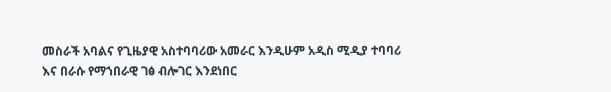መስራች አባልና የጊዜያዊ አስተባባሪው አመራር እንዲሁም አዲስ ሚዲያ ተባባሪ እና በራሱ የማኀበራዊ ገፅ ብሎገር እንደነበር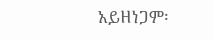አይዘነጋም፡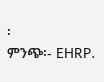፡
ምንጭ፡- EHRP.